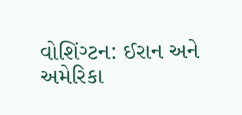વોશિંગ્ટન: ઈરાન અને અમેરિકા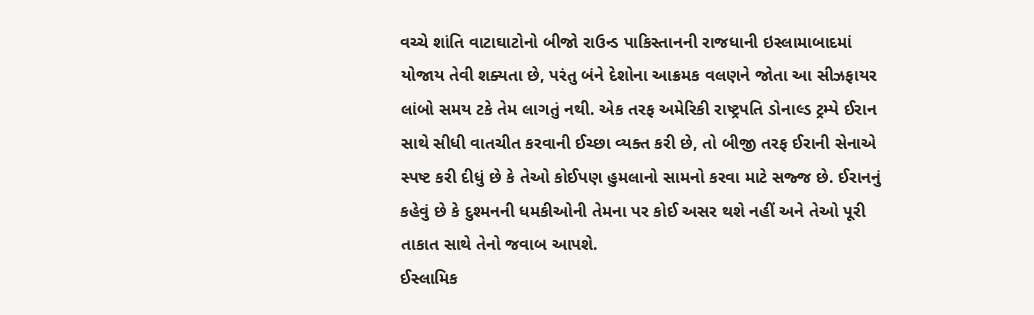વચ્ચે શાંતિ વાટાઘાટોનો બીજો રાઉન્ડ પાકિસ્તાનની રાજધાની ઇસ્લામાબાદમાં યોજાય તેવી શક્યતા છે, પરંતુ બંને દેશોના આક્રમક વલણને જોતા આ સીઝફાયર લાંબો સમય ટકે તેમ લાગતું નથી. એક તરફ અમેરિકી રાષ્ટ્રપતિ ડોનાલ્ડ ટ્રમ્પે ઈરાન સાથે સીધી વાતચીત કરવાની ઈચ્છા વ્યક્ત કરી છે, તો બીજી તરફ ઈરાની સેનાએ સ્પષ્ટ કરી દીધું છે કે તેઓ કોઈપણ હુમલાનો સામનો કરવા માટે સજ્જ છે. ઈરાનનું કહેવું છે કે દુશ્મનની ધમકીઓની તેમના પર કોઈ અસર થશે નહીં અને તેઓ પૂરી તાકાત સાથે તેનો જવાબ આપશે.
ઈસ્લામિક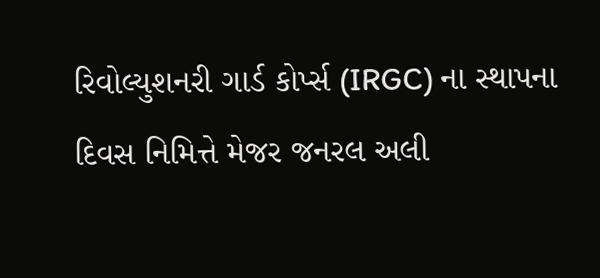રિવોલ્યુશનરી ગાર્ડ કોર્પ્સ (IRGC) ના સ્થાપના દિવસ નિમિત્તે મેજર જનરલ અલી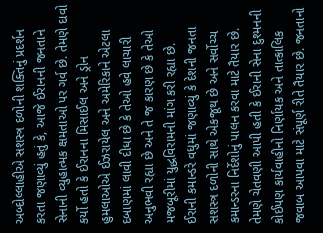અબ્દોલ્લાહીએ સશસ્ત્ર દળોની શક્તિનું પ્રદર્શન કરતા જણાવ્યું હતું કે, આજે ઈરાનની જનતાને સેનાની વ્યુહાત્મક ક્ષમતાઓ પર ગર્વ છે. તેમણે દાવો કર્યો હતો કે ઈરાનના મિસાઈલ અને ડ્રોન હુમલાઓએ ઈઝરાયેલ અને અમેરિકાને એટલા દબાણમાં લાવી દીધા છે કે તેઓ હવે લાચારી અનુભવી રહ્યા છે અને તે જ કારણ છે કે તેઓ મજબૂરીમાં યુદ્ધવિરામની માંગ કરી રહ્યા છે.
ઈરાની કમાન્ડરે વધુમાં જણાવ્યું કે દેશની જનતા સશસ્ત્ર દળોની સાથે એકજૂથ છે અને સર્વોચ્ચ કમાન્ડરના નિર્દેશોનું પાલન કરવા માટે તૈયાર છે. તેમણે ચેતવણી આપી હતી કે ઈરાની સેના દુશ્મનની કોઈપણ કાર્યવાહીનો નિર્ણાયક અને તાત્કાલિક જવાબ આપવા માટે સંપૂર્ણ રીતે તૈયાર છે. જનતાનો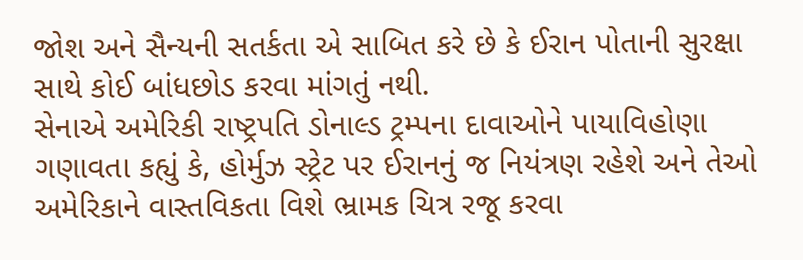જોશ અને સૈન્યની સતર્કતા એ સાબિત કરે છે કે ઈરાન પોતાની સુરક્ષા સાથે કોઈ બાંધછોડ કરવા માંગતું નથી.
સેનાએ અમેરિકી રાષ્ટ્રપતિ ડોનાલ્ડ ટ્રમ્પના દાવાઓને પાયાવિહોણા ગણાવતા કહ્યું કે, હોર્મુઝ સ્ટ્રેટ પર ઈરાનનું જ નિયંત્રણ રહેશે અને તેઓ અમેરિકાને વાસ્તવિકતા વિશે ભ્રામક ચિત્ર રજૂ કરવા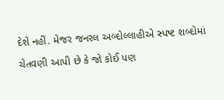દેશે નહીં. મેજર જનરલ અબ્દોલ્લાહીએ સ્પષ્ટ શબ્દોમાં ચેતવણી આપી છે કે જો કોઈ પણ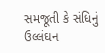સમજૂતી કે સંધિનું ઉલ્લંઘન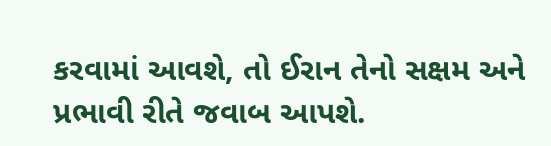કરવામાં આવશે, તો ઈરાન તેનો સક્ષમ અને પ્રભાવી રીતે જવાબ આપશે.